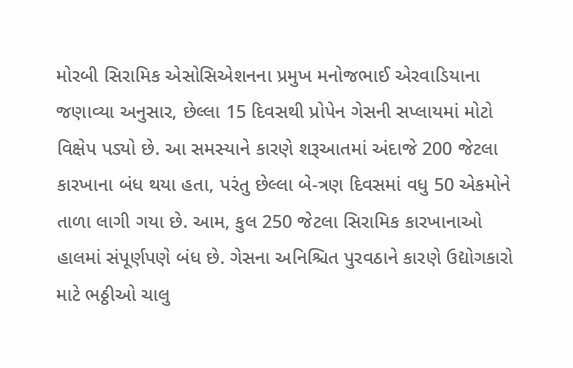મોરબી સિરામિક એસોસિએશનના પ્રમુખ મનોજભાઈ એરવાડિયાના જણાવ્યા અનુસાર, છેલ્લા 15 દિવસથી પ્રોપેન ગેસની સપ્લાયમાં મોટો વિક્ષેપ પડ્યો છે. આ સમસ્યાને કારણે શરૂઆતમાં અંદાજે 200 જેટલા કારખાના બંધ થયા હતા, પરંતુ છેલ્લા બે-ત્રણ દિવસમાં વધુ 50 એકમોને તાળા લાગી ગયા છે. આમ, કુલ 250 જેટલા સિરામિક કારખાનાઓ હાલમાં સંપૂર્ણપણે બંધ છે. ગેસના અનિશ્ચિત પુરવઠાને કારણે ઉદ્યોગકારો માટે ભઠ્ઠીઓ ચાલુ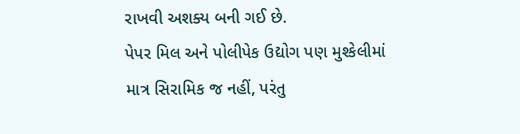રાખવી અશક્ય બની ગઈ છે.
પેપર મિલ અને પોલીપેક ઉદ્યોગ પણ મુશ્કેલીમાં
માત્ર સિરામિક જ નહીં, પરંતુ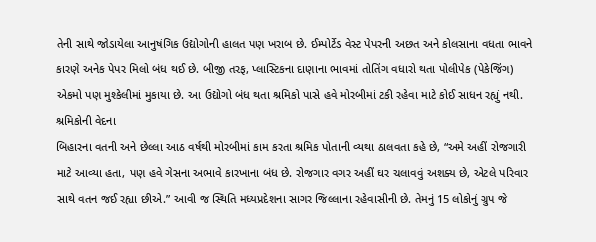તેની સાથે જોડાયેલા આનુષંગિક ઉદ્યોગોની હાલત પણ ખરાબ છે. ઈમ્પોર્ટેડ વેસ્ટ પેપરની અછત અને કોલસાના વધતા ભાવને કારણે અનેક પેપર મિલો બંધ થઈ છે. બીજી તરફ, પ્લાસ્ટિકના દાણાના ભાવમાં તોતિંગ વધારો થતા પોલીપેક (પેકેજિંગ) એકમો પણ મુશ્કેલીમાં મુકાયા છે. આ ઉદ્યોગો બંધ થતા શ્રમિકો પાસે હવે મોરબીમાં ટકી રહેવા માટે કોઈ સાધન રહ્યું નથી.
શ્રમિકોની વેદના
બિહારના વતની અને છેલ્લા આઠ વર્ષથી મોરબીમાં કામ કરતા શ્રમિક પોતાની વ્યથા ઠાલવતા કહે છે, “અમે અહીં રોજગારી માટે આવ્યા હતા, પણ હવે ગેસના અભાવે કારખાના બંધ છે. રોજગાર વગર અહીં ઘર ચલાવવું અશક્ય છે, એટલે પરિવાર સાથે વતન જઈ રહ્યા છીએ.” આવી જ સ્થિતિ મધ્યપ્રદેશના સાગર જિલ્લાના રહેવાસીની છે. તેમનું 15 લોકોનું ગ્રુપ જે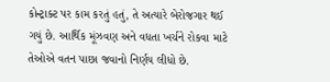કોન્ટ્રાક્ટ પર કામ કરતું હતું, તે અત્યારે બેરોજગાર થઈ ગયું છે. આર્થિક મૂંઝવણ અને વધતા ખર્ચને રોકવા માટે તેઓએ વતન પાછા જવાનો નિર્ણય લીધો છે.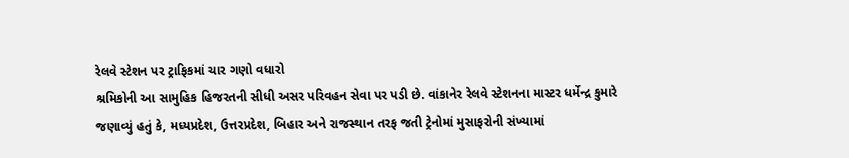રેલવે સ્ટેશન પર ટ્રાફિકમાં ચાર ગણો વધારો
શ્રમિકોની આ સામુહિક હિજરતની સીધી અસર પરિવહન સેવા પર પડી છે. વાંકાનેર રેલવે સ્ટેશનના માસ્ટર ધર્મેન્દ્ર કુમારે જણાવ્યું હતું કે, મધ્યપ્રદેશ, ઉત્તરપ્રદેશ, બિહાર અને રાજસ્થાન તરફ જતી ટ્રેનોમાં મુસાફરોની સંખ્યામાં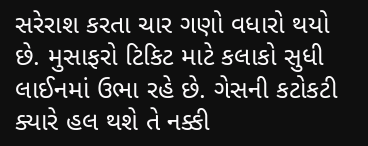સરેરાશ કરતા ચાર ગણો વધારો થયો છે. મુસાફરો ટિકિટ માટે કલાકો સુધી લાઈનમાં ઉભા રહે છે. ગેસની કટોકટી ક્યારે હલ થશે તે નક્કી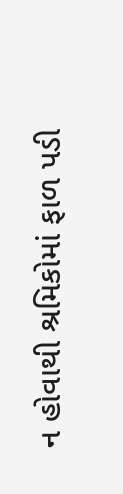ન હોવાથી શ્રમિકોમાં ફાળ પડી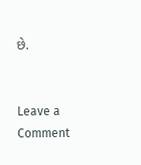છે.


Leave a Comment